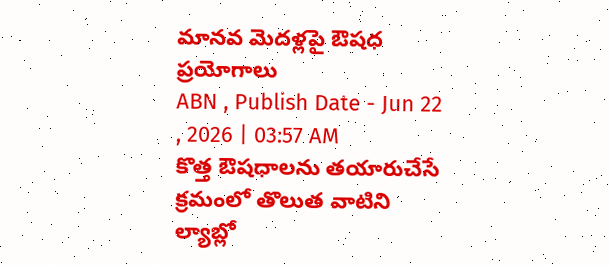మానవ మెదళ్లపై ఔషధ ప్రయోగాలు
ABN , Publish Date - Jun 22 , 2026 | 03:57 AM
కొత్త ఔషధాలను తయారుచేసే క్రమంలో తొలుత వాటిని ల్యాబ్లో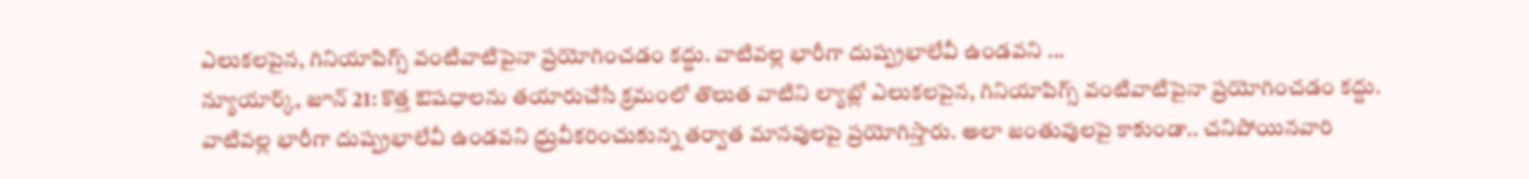ఎలుకలపైన, గినియాపిగ్స్ వంటివాటిపైనా ప్రయోగించడం కద్దు. వాటివల్ల భారీగా దుష్ప్రభాలేవీ ఉండవని ...
న్యూయార్క్, జూన్ 21: కొత్త ఔషధాలను తయారుచేసే క్రమంలో తొలుత వాటిని ల్యాబ్లో ఎలుకలపైన, గినియాపిగ్స్ వంటివాటిపైనా ప్రయోగించడం కద్దు. వాటివల్ల భారీగా దుష్ప్రభాలేవీ ఉండవని ధ్రువీకరించుకున్న తర్వాత మానవులపై ప్రయోగిస్తారు. అలా జంతువులపై కాకుండా.. చనిపోయినవారి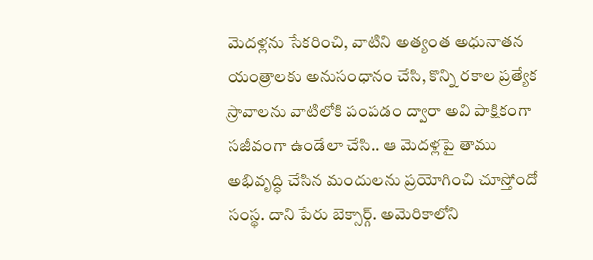మెదళ్లను సేకరించి, వాటిని అత్యంత అధునాతన యంత్రాలకు అనుసంధానం చేసి, కొన్ని రకాల ప్రత్యేక స్రావాలను వాటిలోకి పంపడం ద్వారా అవి పాక్షికంగా సజీవంగా ఉండేలా చేసి.. ఆ మెదళ్లపై తాము అభివృద్ధి చేసిన మందులను ప్రయోగించి చూస్తోందో సంస్థ. దాని పేరు బెక్సార్గ్. అమెరికాలోని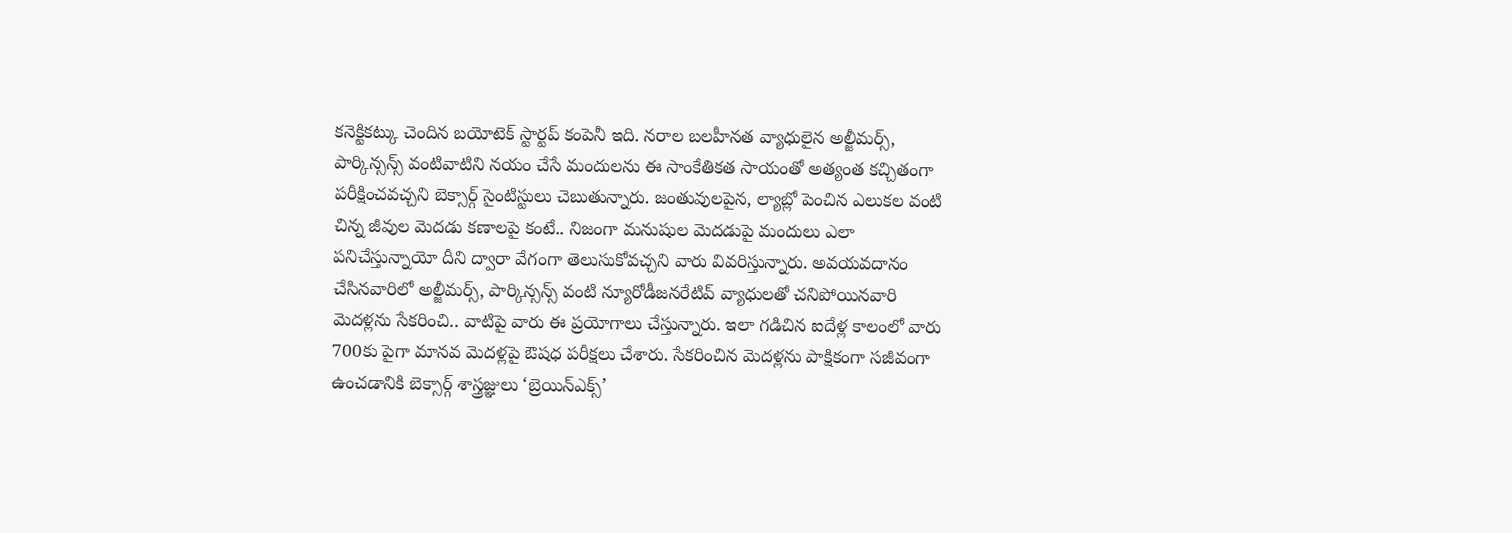కనెక్టికట్కు చెందిన బయోటెక్ స్టార్టప్ కంపెనీ ఇది. నరాల బలహీనత వ్యాధులైన అల్జీమర్స్, పార్కిన్సన్స్ వంటివాటిని నయం చేసే మందులను ఈ సాంకేతికత సాయంతో అత్యంత కచ్చితంగా పరీక్షించవచ్చని బెక్సార్గ్ సైంటిస్టులు చెబుతున్నారు. జంతువులపైన, ల్యాబ్లో పెంచిన ఎలుకల వంటి చిన్న జీవుల మెదడు కణాలపై కంటే.. నిజంగా మనుషుల మెదడుపై మందులు ఎలా పనిచేస్తున్నాయో దీని ద్వారా వేగంగా తెలుసుకోవచ్చని వారు వివరిస్తున్నారు. అవయవదానం చేసినవారిలో అల్జీమర్స్, పార్కిన్సన్స్ వంటి న్యూరోడీజనరేటివ్ వ్యాధులతో చనిపోయినవారి మెదళ్లను సేకరించి.. వాటిపై వారు ఈ ప్రయోగాలు చేస్తున్నారు. ఇలా గడిచిన ఐదేళ్ల కాలంలో వారు 700కు పైగా మానవ మెదళ్లపై ఔషధ పరీక్షలు చేశారు. సేకరించిన మెదళ్లను పాక్షికంగా సజీవంగా ఉంచడానికి బెక్సార్గ్ శాస్త్రజ్ఞులు ‘బ్రెయిన్ఎక్స్’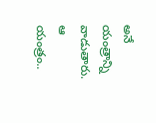అనే యంత్రాన్ని వాడుతారు. ఆ యంత్రం..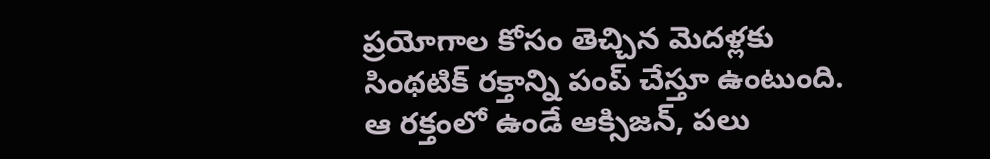ప్రయోగాల కోసం తెచ్చిన మెదళ్లకు సింథటిక్ రక్తాన్ని పంప్ చేస్తూ ఉంటుంది. ఆ రక్తంలో ఉండే ఆక్సిజన్, పలు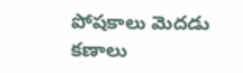పోషకాలు మెదడు కణాలు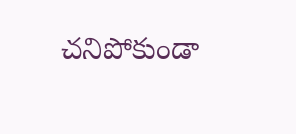చనిపోకుండా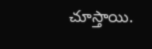చూస్తాయి.